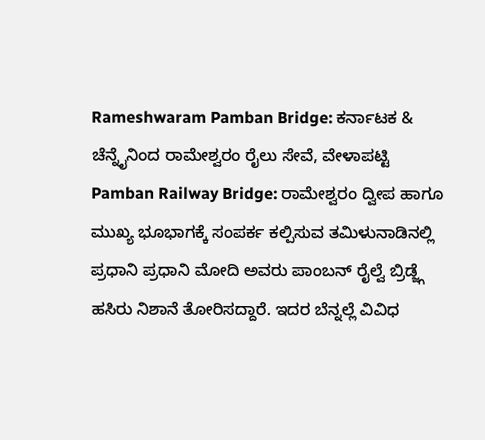Rameshwaram Pamban Bridge: ಕರ್ನಾಟಕ & ಚೆನ್ನೈನಿಂದ ರಾಮೇಶ್ವರಂ ರೈಲು ಸೇವೆ, ವೇಳಾಪಟ್ಟಿ
Pamban Railway Bridge: ರಾಮೇಶ್ವರಂ ದ್ವೀಪ ಹಾಗೂ ಮುಖ್ಯ ಭೂಭಾಗಕ್ಕೆ ಸಂಪರ್ಕ ಕಲ್ಪಿಸುವ ತಮಿಳುನಾಡಿನಲ್ಲಿ ಪ್ರಧಾನಿ ಪ್ರಧಾನಿ ಮೋದಿ ಅವರು ಪಾಂಬನ್ ರೈಲ್ವೆ ಬ್ರಿಡ್ಜ್ಗೆ ಹಸಿರು ನಿಶಾನೆ ತೋರಿಸದ್ದಾರೆ. ಇದರ ಬೆನ್ನಲ್ಲೆ ವಿವಿಧ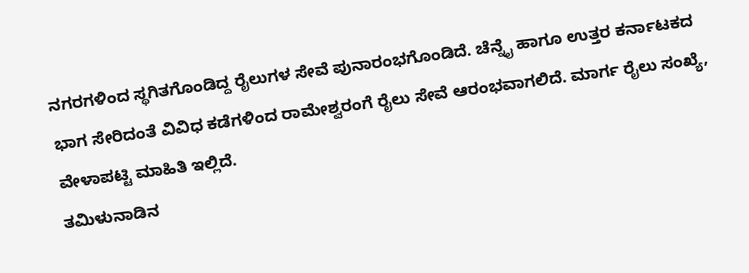ನಗರಗಳಿಂದ ಸ್ಥಗಿತಗೊಂಡಿದ್ದ ರೈಲುಗಳ ಸೇವೆ ಪುನಾರಂಭಗೊಂಡಿದೆ. ಚೆನ್ನೈ ಹಾಗೂ ಉತ್ತರ ಕರ್ನಾಟಕದ ಭಾಗ ಸೇರಿದಂತೆ ವಿವಿಧ ಕಡೆಗಳಿಂದ ರಾಮೇಶ್ವರಂಗೆ ರೈಲು ಸೇವೆ ಆರಂಭವಾಗಲಿದೆ. ಮಾರ್ಗ ರೈಲು ಸಂಖ್ಯೆ, ವೇಳಾಪಟ್ಟಿ ಮಾಹಿತಿ ಇಲ್ಲಿದೆ.
ತಮಿಳುನಾಡಿನ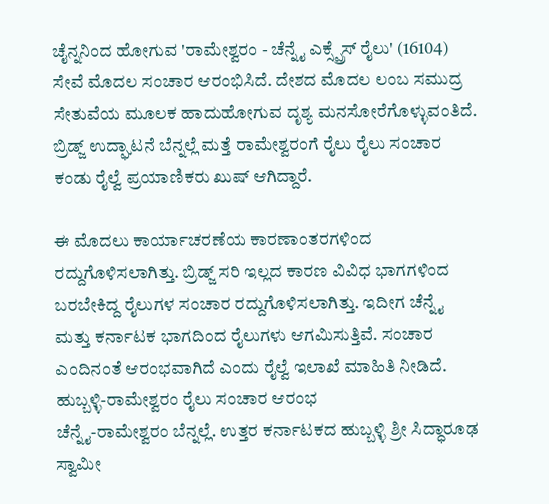ಚೈನ್ನನಿಂದ ಹೋಗುವ 'ರಾಮೇಶ್ವರಂ - ಚೆನ್ನೈ ಎಕ್ಸ್ಪ್ರೆಸ್ ರೈಲು' (16104) ಸೇವೆ ಮೊದಲ ಸಂಚಾರ ಆರಂಭಿಸಿದೆ. ದೇಶದ ಮೊದಲ ಲಂಬ ಸಮುದ್ರ ಸೇತುವೆಯ ಮೂಲಕ ಹಾದುಹೋಗುವ ದೃಶ್ಯ ಮನಸೋರೆಗೊಳ್ಳುವಂತಿದೆ. ಬ್ರಿಡ್ಜ್ ಉದ್ಘಾಟನೆ ಬೆನ್ನಲ್ಲೆ ಮತ್ತೆ ರಾಮೇಶ್ವರಂಗೆ ರೈಲು ರೈಲು ಸಂಚಾರ ಕಂಡು ರೈಲ್ವೆ ಪ್ರಯಾಣಿಕರು ಖುಷ್ ಆಗಿದ್ದಾರೆ.

ಈ ಮೊದಲು ಕಾರ್ಯಾಚರಣೆಯ ಕಾರಣಾಂತರಗಳಿಂದ ರದ್ದುಗೊಳಿಸಲಾಗಿತ್ತು. ಬ್ರಿಡ್ಜ್ ಸರಿ ಇಲ್ಲದ ಕಾರಣ ವಿವಿಧ ಭಾಗಗಳಿಂದ ಬರಬೇಕಿದ್ದ ರೈಲುಗಳ ಸಂಚಾರ ರದ್ದುಗೊಳಿಸಲಾಗಿತ್ತು. ಇದೀಗ ಚೆನ್ನೈ ಮತ್ತು ಕರ್ನಾಟಕ ಭಾಗದಿಂದ ರೈಲುಗಳು ಆಗಮಿಸುತ್ತಿವೆ. ಸಂಚಾರ ಎಂದಿನಂತೆ ಆರಂಭವಾಗಿದೆ ಎಂದು ರೈಲ್ವೆ ಇಲಾಖೆ ಮಾಹಿತಿ ನೀಡಿದೆ.
ಹುಬ್ಬಳ್ಳಿ-ರಾಮೇಶ್ವರಂ ರೈಲು ಸಂಚಾರ ಆರಂಭ
ಚೆನ್ನೈ-ರಾಮೇಶ್ವರಂ ಬೆನ್ನಲ್ಲೆ. ಉತ್ತರ ಕರ್ನಾಟಕದ ಹುಬ್ಬಳ್ಳಿ ಶ್ರೀ ಸಿದ್ಧಾರೂಢ ಸ್ವಾಮೀ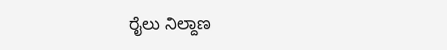ರೈಲು ನಿಲ್ದಾಣ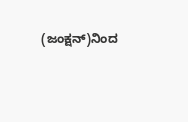(ಜಂಕ್ಷನ್)ನಿಂದ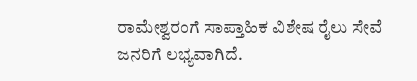ರಾಮೇಶ್ವರಂಗೆ ಸಾಪ್ತಾಹಿಕ ವಿಶೇಷ ರೈಲು ಸೇವೆ ಜನರಿಗೆ ಲಭ್ಯವಾಗಿದೆ.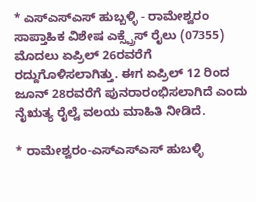* ಎಸ್ಎಸ್ಎಸ್ ಹುಬ್ಬಳ್ಳಿ - ರಾಮೇಶ್ವರಂ ಸಾಪ್ತಾಹಿಕ ವಿಶೇಷ ಎಕ್ಸ್ಪ್ರೆಸ್ ರೈಲು (07355) ಮೊದಲು ಏಪ್ರಿಲ್ 26ರವರೆಗೆ ರದ್ದುಗೊಳಿಸಲಾಗಿತ್ತು. ಈಗ ಏಪ್ರಿಲ್ 12 ರಿಂದ ಜೂನ್ 28ರವರೆಗೆ ಪುನರಾರಂಭಿಸಲಾಗಿದೆ ಎಂದು ನೈಋತ್ಯ ರೈಲ್ವೆ ವಲಯ ಮಾಹಿತಿ ನೀಡಿದೆ.

* ರಾಮೇಶ್ವರಂ-ಎಸ್ಎಸ್ಎಸ್ ಹುಬಳ್ಳಿ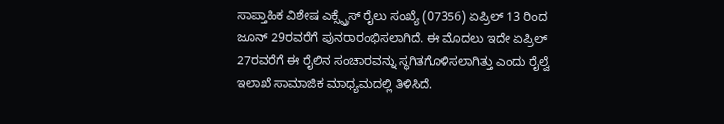ಸಾಪ್ತಾಹಿಕ ವಿಶೇಷ ಎಕ್ಸ್ಪ್ರೆಸ್ ರೈಲು ಸಂಖ್ಯೆ (07356) ಏಪ್ರಿಲ್ 13 ರಿಂದ ಜೂನ್ 29ರವರೆಗೆ ಪುನರಾರಂಭಿಸಲಾಗಿದೆ. ಈ ಮೊದಲು ಇದೇ ಏಪ್ರಿಲ್ 27ರವರೆಗೆ ಈ ರೈಲಿನ ಸಂಚಾರವನ್ನು ಸ್ಥಗಿತಗೊಳಿಸಲಾಗಿತ್ತು ಎಂದು ರೈಲ್ವೆ ಇಲಾಖೆ ಸಾಮಾಜಿಕ ಮಾಧ್ಯಮದಲ್ಲಿ ತಿಳಿಸಿದೆ.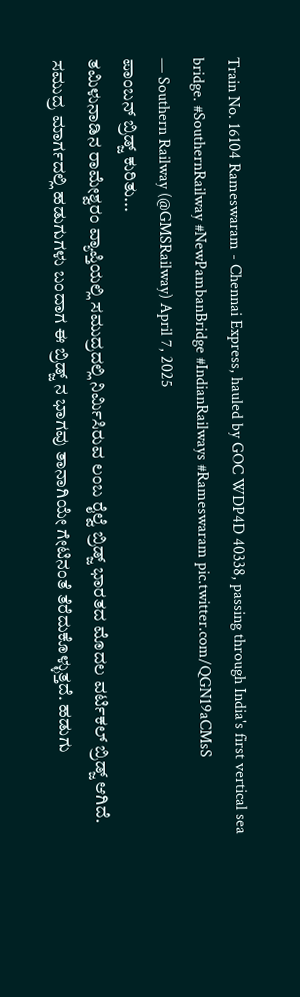Train No. 16104 Rameswaram - Chennai Express, hauled by GOC WDP4D 40338, passing through India's first vertical sea bridge. #SouthernRailway #NewPambanBridge #IndianRailways #Rameswaram pic.twitter.com/QGN19aCMsS
— Southern Railway (@GMSRailway) April 7, 2025
ಪಾಂಬನ್ ಬ್ರಿಡ್ಜ್ ಕುರಿತು...
ತಮಿಳುನಾಡಿನ ರಾಮೇಶ್ವರಂ ವ್ಯಾಪ್ತಿಯಲ್ಲಿ ಸಮುದ್ರದಲ್ಲಿ ನಿರ್ಮಿಸಿರುವ ಲಂಬ ರೈಲ್ವೆ ಬ್ರಿಡ್ಜ್ ಭಾರತದ ಮೊದಲ ವರ್ಟಿಕಲ್ ಬ್ರಿಡ್ಜ್ ಆಗಿದೆ. ಸಮುದ್ರ ಮಾರ್ಗದಲ್ಲಿ ಹಡುಗುಗಳು ಬಂದಾಗ ಈ ಬ್ರಿಡ್ಜ್ ನ ಭಾಗವು ತಾನಾಗಿಯೇ ಗೇಟಿನಂತೆ ತೆರೆದುಕೊಳ್ಳುತ್ತದೆ. ಹಡುಗು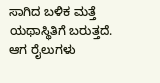ಸಾಗಿದ ಬಳಿಕ ಮತ್ತೆ ಯಥಾಸ್ಥಿತಿಗೆ ಬರುತ್ತದೆ. ಆಗ ರೈಲುಗಳು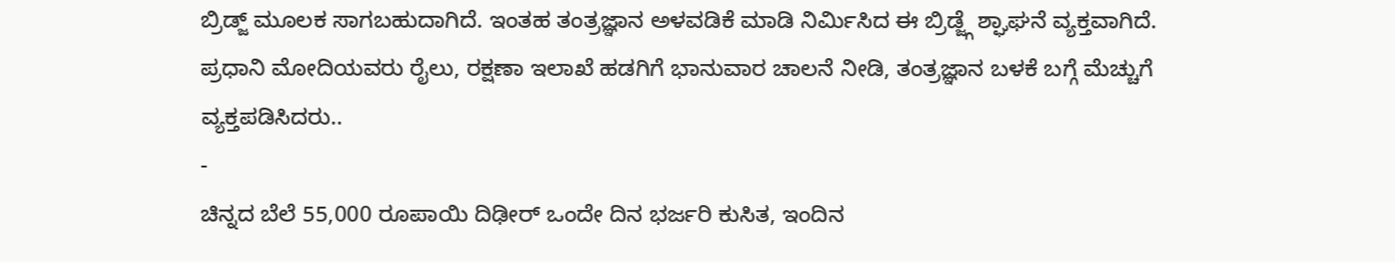ಬ್ರಿಡ್ಜ್ ಮೂಲಕ ಸಾಗಬಹುದಾಗಿದೆ. ಇಂತಹ ತಂತ್ರಜ್ಞಾನ ಅಳವಡಿಕೆ ಮಾಡಿ ನಿರ್ಮಿಸಿದ ಈ ಬ್ರಿಡ್ಜ್ಗೆ ಶ್ಘಾಘನೆ ವ್ಯಕ್ತವಾಗಿದೆ. ಪ್ರಧಾನಿ ಮೋದಿಯವರು ರೈಲು, ರಕ್ಷಣಾ ಇಲಾಖೆ ಹಡಗಿಗೆ ಭಾನುವಾರ ಚಾಲನೆ ನೀಡಿ, ತಂತ್ರಜ್ಞಾನ ಬಳಕೆ ಬಗ್ಗೆ ಮೆಚ್ಚುಗೆ ವ್ಯಕ್ತಪಡಿಸಿದರು..
-
ಚಿನ್ನದ ಬೆಲೆ 55,000 ರೂಪಾಯಿ ದಿಢೀರ್ ಒಂದೇ ದಿನ ಭರ್ಜರಿ ಕುಸಿತ, ಇಂದಿನ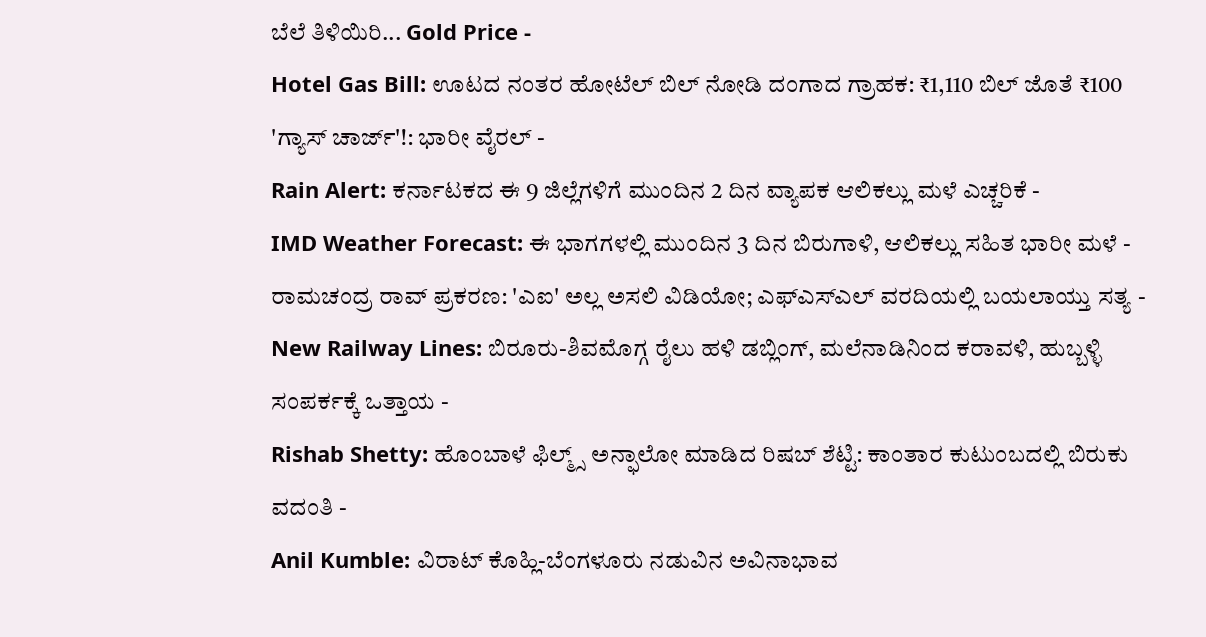ಬೆಲೆ ತಿಳಿಯಿರಿ... Gold Price -
Hotel Gas Bill: ಊಟದ ನಂತರ ಹೋಟೆಲ್ ಬಿಲ್ ನೋಡಿ ದಂಗಾದ ಗ್ರಾಹಕ: ₹1,110 ಬಿಲ್ ಜೊತೆ ₹100 'ಗ್ಯಾಸ್ ಚಾರ್ಜ್'!: ಭಾರೀ ವೈರಲ್ -
Rain Alert: ಕರ್ನಾಟಕದ ಈ 9 ಜಿಲ್ಲೆಗಳಿಗೆ ಮುಂದಿನ 2 ದಿನ ವ್ಯಾಪಕ ಆಲಿಕಲ್ಲು ಮಳೆ ಎಚ್ಚರಿಕೆ -
IMD Weather Forecast: ಈ ಭಾಗಗಳಲ್ಲಿ ಮುಂದಿನ 3 ದಿನ ಬಿರುಗಾಳಿ, ಆಲಿಕಲ್ಲು ಸಹಿತ ಭಾರೀ ಮಳೆ -
ರಾಮಚಂದ್ರ ರಾವ್ ಪ್ರಕರಣ: 'ಎಐ' ಅಲ್ಲ ಅಸಲಿ ವಿಡಿಯೋ; ಎಫ್ಎಸ್ಎಲ್ ವರದಿಯಲ್ಲಿ ಬಯಲಾಯ್ತು ಸತ್ಯ -
New Railway Lines: ಬಿರೂರು-ಶಿವಮೊಗ್ಗ ರೈಲು ಹಳಿ ಡಬ್ಲಿಂಗ್, ಮಲೆನಾಡಿನಿಂದ ಕರಾವಳಿ, ಹುಬ್ಬಳ್ಳಿ ಸಂಪರ್ಕಕ್ಕೆ ಒತ್ತಾಯ -
Rishab Shetty: ಹೊಂಬಾಳೆ ಫಿಲ್ಮ್ಸ್ ಅನ್ಫಾಲೋ ಮಾಡಿದ ರಿಷಬ್ ಶೆಟ್ಟಿ: ಕಾಂತಾರ ಕುಟುಂಬದಲ್ಲಿ ಬಿರುಕು ವದಂತಿ -
Anil Kumble: ವಿರಾಟ್ ಕೊಹ್ಲಿ-ಬೆಂಗಳೂರು ನಡುವಿನ ಅವಿನಾಭಾವ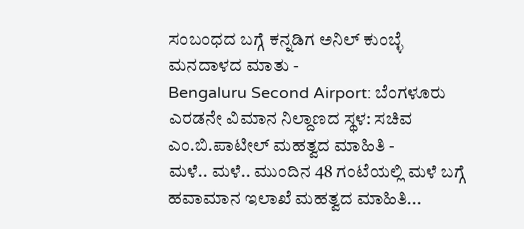ಸಂಬಂಧದ ಬಗ್ಗೆ ಕನ್ನಡಿಗ ಅನಿಲ್ ಕುಂಬ್ಳೆ ಮನದಾಳದ ಮಾತು -
Bengaluru Second Airport: ಬೆಂಗಳೂರು ಎರಡನೇ ವಿಮಾನ ನಿಲ್ದಾಣದ ಸ್ಥಳ: ಸಚಿವ ಎಂ.ಬಿ.ಪಾಟೀಲ್ ಮಹತ್ವದ ಮಾಹಿತಿ -
ಮಳೆ.. ಮಳೆ.. ಮುಂದಿನ 48 ಗಂಟೆಯಲ್ಲಿ ಮಳೆ ಬಗ್ಗೆ ಹವಾಮಾನ ಇಲಾಖೆ ಮಹತ್ವದ ಮಾಹಿತಿ...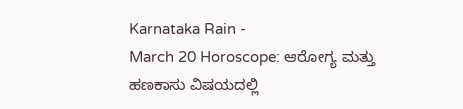Karnataka Rain -
March 20 Horoscope: ಆರೋಗ್ಯ ಮತ್ತು ಹಣಕಾಸು ವಿಷಯದಲ್ಲಿ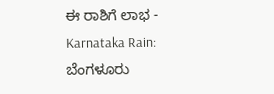ಈ ರಾಶಿಗೆ ಲಾಭ -
Karnataka Rain: ಬೆಂಗಳೂರು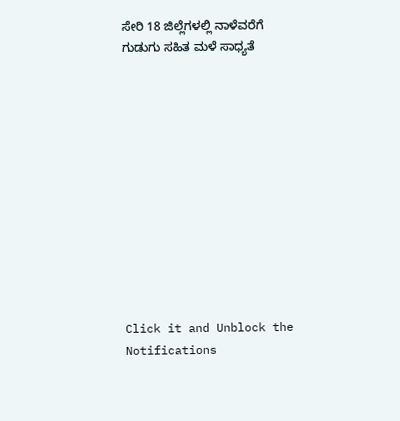ಸೇರಿ 18 ಜಿಲ್ಲೆಗಳಲ್ಲಿ ನಾಳೆವರೆಗೆ ಗುಡುಗು ಸಹಿತ ಮಳೆ ಸಾಧ್ಯತೆ












Click it and Unblock the Notifications